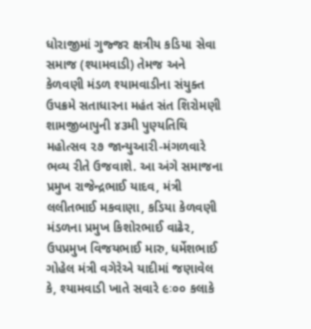ધોરાજીમાં ગુજ્જર ક્ષત્રીય કડિયા સેવા સમાજ (શ્યામવાડી) તેમજ અને કેળવણી મંડળ શ્યામવાડીના સંયુક્ત ઉપક્રમે સતાધારના મહંત સંત શિરોમણી શામજીબાપુની ૪૩મી પુણ્યતિથિ મહોત્સવ ૨૭ જાન્યુઆરી-મંગળવારે ભવ્ય રીતે ઉજવાશે. આ અંગે સમાજના પ્રમુખ રાજેન્દ્રભાઈ યાદવ, મંત્રી લલીતભાઈ મકવાણા, કડિયા કેળવણી મંડળના પ્રમુખ કિશોરભાઈ વાઢેર, ઉપપ્રમુખ વિજયભાઈ મારુ, ધર્મેશભાઈ ગોહેલ મંત્રી વગેરેએ યાદીમાં જણાવેલ કે, શ્યામવાડી ખાતે સવારે ૯ઃ૦૦ કલાકે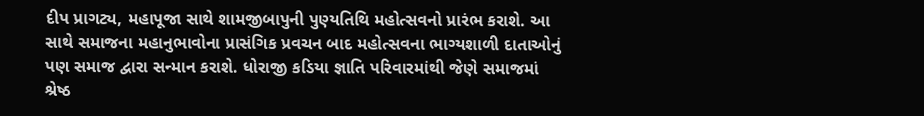દીપ પ્રાગટ્ય, મહાપૂજા સાથે શામજીબાપુની પુણ્યતિથિ મહોત્સવનો પ્રારંભ કરાશે. આ સાથે સમાજના મહાનુભાવોના પ્રાસંગિક પ્રવચન બાદ મહોત્સવના ભાગ્યશાળી દાતાઓનું પણ સમાજ દ્વારા સન્માન કરાશે. ધોરાજી કડિયા જ્ઞાતિ પરિવારમાંથી જેણે સમાજમાં શ્રેષ્ઠ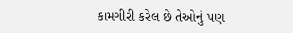કામગીરી કરેલ છે તેઓનું પણ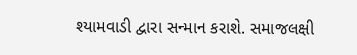શ્યામવાડી દ્વારા સન્માન કરાશે. સમાજલક્ષી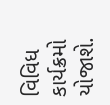વિવિધ કાર્યક્રમો યોજાશે.